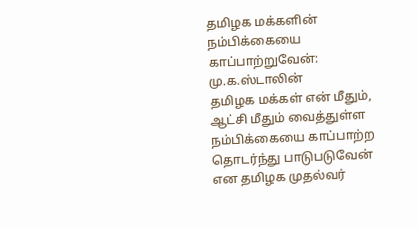தமிழக மக்களின் நம்பிக்கையை காப்பாற்றுவேன்: மு.க.ஸ்டாலின்
தமிழக மக்கள் என் மீதும், ஆட்சி மீதும் வைத்துள்ள நம்பிக்கையை காப்பாற்ற தொடர்ந்து பாடுபடுவேன் என தமிழக முதல்வர்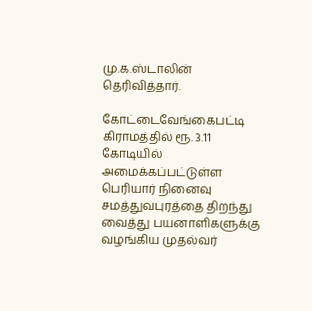மு.க.ஸ்டாலின் தெரிவித்தார்.

கோட்டைவேங்கைபட்டி கிராமத்தில் ரூ. 3.11 கோடியில் அமைக்கப்பட்டுள்ள பெரியார் நினைவு சமத்துவபுரத்தை திறந்து வைத்து பயனாளிகளுக்கு வழங்கிய முதல்வர்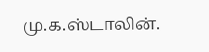மு.க.ஸ்டாலின்.